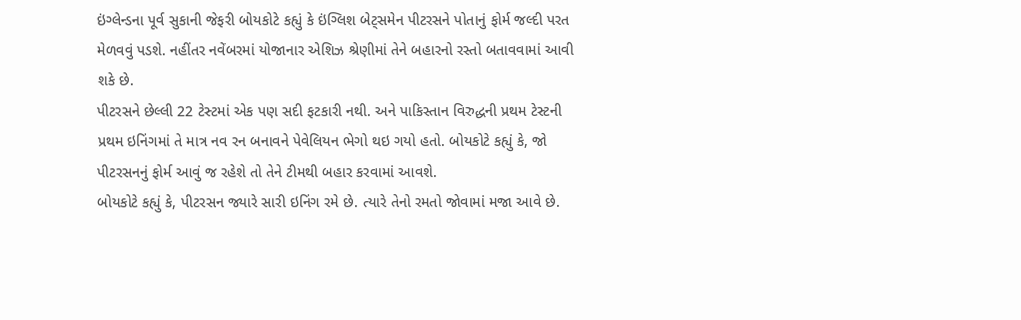ઇંગ્લેન્ડના પૂર્વ સુકાની જેફરી બોયકોટે કહ્યું કે ઇંગ્લિશ બેટ્સમેન પીટરસને પોતાનું ફોર્મ જલ્દી પરત મેળવવું પડશે. નહીંતર નવેંબરમાં યોજાનાર એશિઝ શ્રેણીમાં તેને બહારનો રસ્તો બતાવવામાં આવી શકે છે.
પીટરસને છેલ્લી 22 ટેસ્ટમાં એક પણ સદી ફટકારી નથી. અને પાકિસ્તાન વિરુદ્ધની પ્રથમ ટેસ્ટની પ્રથમ ઇનિંગમાં તે માત્ર નવ રન બનાવને પેવેલિયન ભેગો થઇ ગયો હતો. બોયકોટે કહ્યું કે, જો પીટરસનનું ફોર્મ આવું જ રહેશે તો તેને ટીમથી બહાર કરવામાં આવશે.
બોયકોટે કહ્યું કે, પીટરસન જ્યારે સારી ઇનિંગ રમે છે. ત્યારે તેનો રમતો જોવામાં મજા આવે છે.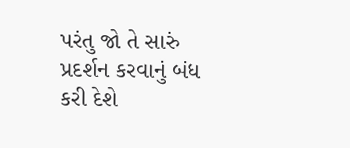પરંતુ જો તે સારું પ્રદર્શન કરવાનું બંધ કરી દેશે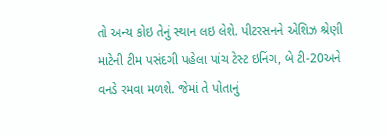તો અન્ય કોઇ તેનું સ્થાન લઇ લેશે. પીટરસનને એશિઝ શ્રેણી માટેની ટીમ પસંદગી પહેલા પાંચ ટેસ્ટ ઇનિંગ, બે ટી-20અને વનડે રમવા મળશે. જેમાં તે પોતાનું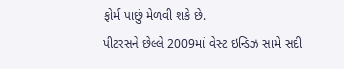ફોર્મ પાછું મેળવી શકે છે.
પીટરસને છેલ્લે 2009માં વેસ્ટ ઇન્ડિઝ સામે સદી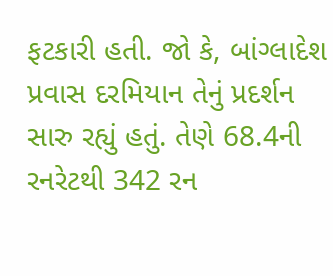ફટકારી હતી. જો કે, બાંગ્લાદેશ પ્રવાસ દરમિયાન તેનું પ્રદર્શન સારુ રહ્યું હતું. તેણે 68.4ની રનરેટથી 342 રન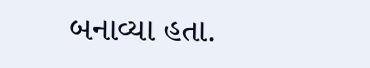બનાવ્યા હતા.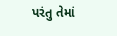પરંતુ તેમાં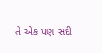તે એક પણ સદી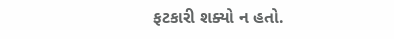ફટકારી શક્યો ન હતો.